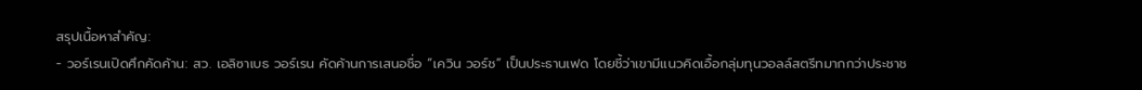สรุปเนื้อหาสำคัญ:
- วอร์เรนเปิดศึกคัดค้าน: สว. เอลิซาเบธ วอร์เรน คัดค้านการเสนอชื่อ “เควิน วอร์ช” เป็นประธานเฟด โดยชี้ว่าเขามีแนวคิดเอื้อกลุ่มทุนวอลล์สตรีทมากกว่าประชาช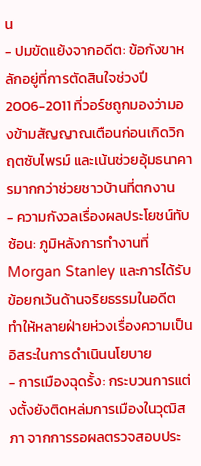น
- ปมขัดแย้งจากอดีต: ข้อกังขาหลักอยู่ที่การตัดสินใจช่วงปี 2006-2011 ที่วอร์ชถูกมองว่ามองข้ามสัญญาณเตือนก่อนเกิดวิกฤตซับไพรม์ และเน้นช่วยอุ้มธนาคารมากกว่าช่วยชาวบ้านที่ตกงาน
- ความกังวลเรื่องผลประโยชน์ทับซ้อน: ภูมิหลังการทำงานที่ Morgan Stanley และการได้รับข้อยกเว้นด้านจริยธรรมในอดีต ทำให้หลายฝ่ายห่วงเรื่องความเป็นอิสระในการดำเนินนโยบาย
- การเมืองฉุดรั้ง: กระบวนการแต่งตั้งยังติดหล่มการเมืองในวุฒิสภา จากการรอผลตรวจสอบประ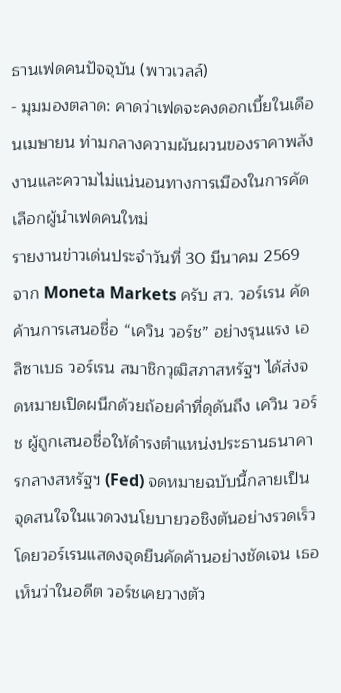ธานเฟดคนปัจจุบัน (พาวเวลล์)
- มุมมองตลาด: คาดว่าเฟดจะคงดอกเบี้ยในเดือนเมษายน ท่ามกลางความผันผวนของราคาพลังงานและความไม่แน่นอนทางการเมืองในการคัดเลือกผู้นำเฟดคนใหม่
รายงานข่าวเด่นประจำวันที่ 30 มีนาคม 2569 จาก Moneta Markets ครับ สว. วอร์เรน คัดค้านการเสนอชื่อ “เควิน วอร์ช” อย่างรุนแรง เอลิซาเบธ วอร์เรน สมาชิกวุฒิสภาสหรัฐฯ ได้ส่งจดหมายเปิดผนึกด้วยถ้อยคำที่ดุดันถึง เควิน วอร์ช ผู้ถูกเสนอชื่อให้ดำรงตำแหน่งประธานธนาคารกลางสหรัฐฯ (Fed) จดหมายฉบับนี้กลายเป็นจุดสนใจในแวดวงนโยบายวอชิงตันอย่างรวดเร็ว โดยวอร์เรนแสดงจุดยืนคัดค้านอย่างชัดเจน เธอเห็นว่าในอดีต วอร์ชเคยวางตัว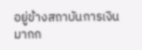อยู่ข้างสถาบันการเงินมากก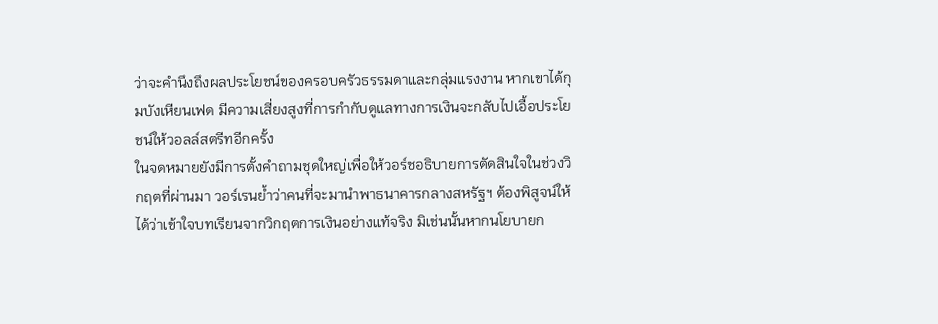ว่าจะคำนึงถึงผลประโยชน์ของครอบครัวธรรมดาและกลุ่มแรงงาน หากเขาได้กุมบังเหียนเฟด มีความเสี่ยงสูงที่การกำกับดูแลทางการเงินจะกลับไปเอื้อประโยชน์ให้วอลล์สตรีทอีกครั้ง
ในจดหมายยังมีการตั้งคำถามชุดใหญ่เพื่อให้วอร์ชอธิบายการตัดสินใจในช่วงวิกฤตที่ผ่านมา วอร์เรนย้ำว่าคนที่จะมานำพาธนาคารกลางสหรัฐฯ ต้องพิสูจน์ให้ได้ว่าเข้าใจบทเรียนจากวิกฤตการเงินอย่างแท้จริง มิเช่นนั้นหากนโยบายก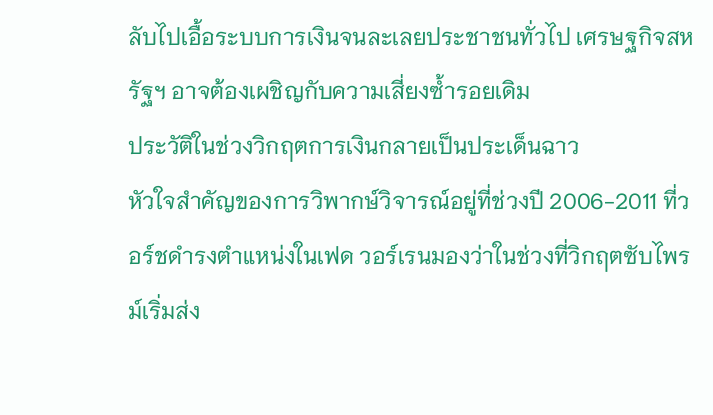ลับไปเอื้อระบบการเงินจนละเลยประชาชนทั่วไป เศรษฐกิจสหรัฐฯ อาจต้องเผชิญกับความเสี่ยงซ้ำรอยเดิม
ประวัติในช่วงวิกฤตการเงินกลายเป็นประเด็นฉาว
หัวใจสำคัญของการวิพากษ์วิจารณ์อยู่ที่ช่วงปี 2006-2011 ที่วอร์ชดำรงตำแหน่งในเฟด วอร์เรนมองว่าในช่วงที่วิกฤตซับไพรม์เริ่มส่ง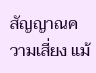สัญญาณความเสี่ยง แม้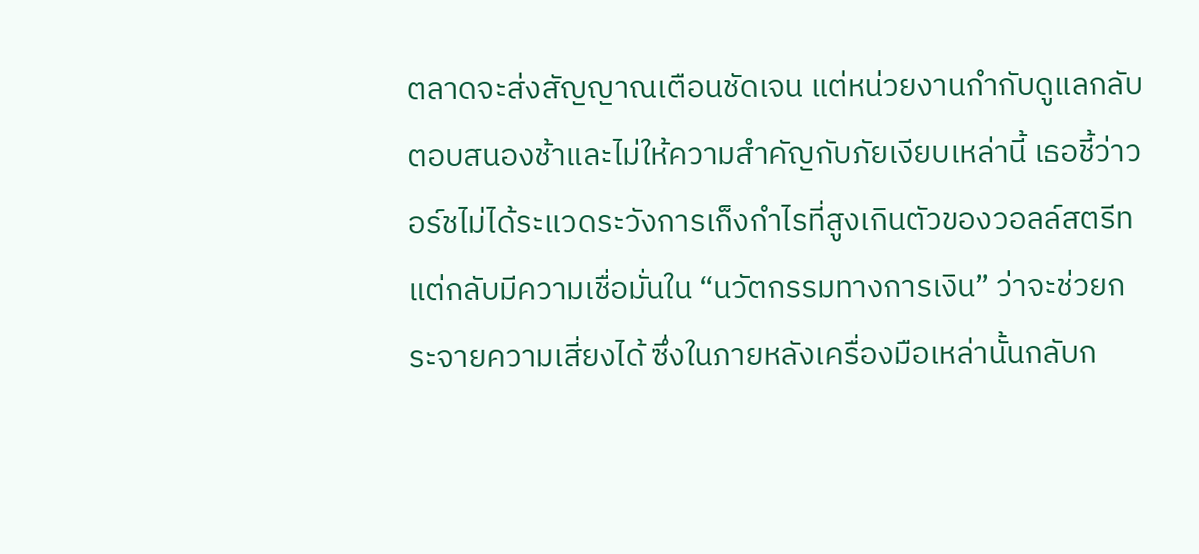ตลาดจะส่งสัญญาณเตือนชัดเจน แต่หน่วยงานกำกับดูแลกลับตอบสนองช้าและไม่ให้ความสำคัญกับภัยเงียบเหล่านี้ เธอชี้ว่าวอร์ชไม่ได้ระแวดระวังการเก็งกำไรที่สูงเกินตัวของวอลล์สตรีท แต่กลับมีความเชื่อมั่นใน “นวัตกรรมทางการเงิน” ว่าจะช่วยกระจายความเสี่ยงได้ ซึ่งในภายหลังเครื่องมือเหล่านั้นกลับก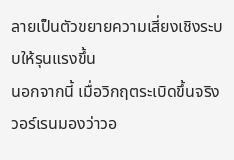ลายเป็นตัวขยายความเสี่ยงเชิงระบบให้รุนแรงขึ้น
นอกจากนี้ เมื่อวิกฤตระเบิดขึ้นจริง วอร์เรนมองว่าวอ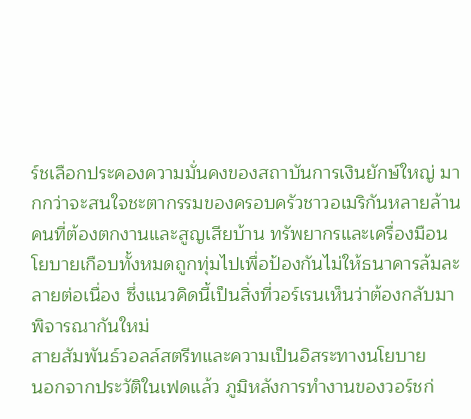ร์ชเลือกประคองความมั่นคงของสถาบันการเงินยักษ์ใหญ่ มากกว่าจะสนใจชะตากรรมของครอบครัวชาวอเมริกันหลายล้านคนที่ต้องตกงานและสูญเสียบ้าน ทรัพยากรและเครื่องมือนโยบายเกือบทั้งหมดถูกทุ่มไปเพื่อป้องกันไม่ให้ธนาคารล้มละลายต่อเนื่อง ซึ่งแนวคิดนี้เป็นสิ่งที่วอร์เรนเห็นว่าต้องกลับมาพิจารณากันใหม่
สายสัมพันธ์วอลล์สตรีทและความเป็นอิสระทางนโยบาย
นอกจากประวัติในเฟดแล้ว ภูมิหลังการทำงานของวอร์ชก่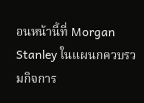อนหน้านี้ที่ Morgan Stanley ในแผนกควบรวมกิจการ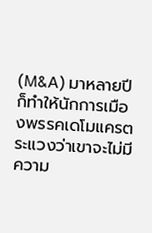(M&A) มาหลายปี ก็ทำให้นักการเมืองพรรคเดโมแครตระแวงว่าเขาจะไม่มีความ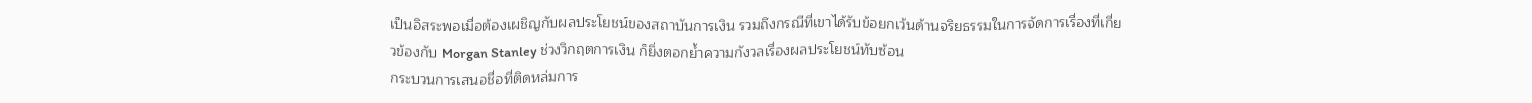เป็นอิสระพอเมื่อต้องเผชิญกับผลประโยชน์ของสถาบันการเงิน รวมถึงกรณีที่เขาได้รับข้อยกเว้นด้านจริยธรรมในการจัดการเรื่องที่เกี่ยวข้องกับ Morgan Stanley ช่วงวิกฤตการเงิน ก็ยิ่งตอกย้ำความกังวลเรื่องผลประโยชน์ทับซ้อน
กระบวนการเสนอชื่อที่ติดหล่มการ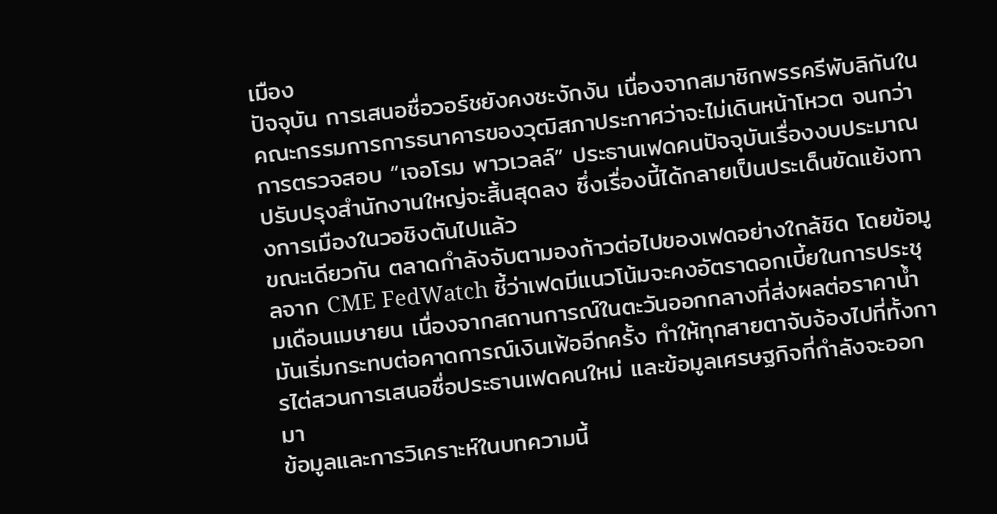เมือง
ปัจจุบัน การเสนอชื่อวอร์ชยังคงชะงักงัน เนื่องจากสมาชิกพรรครีพับลิกันในคณะกรรมการการธนาคารของวุฒิสภาประกาศว่าจะไม่เดินหน้าโหวต จนกว่าการตรวจสอบ “เจอโรม พาวเวลล์” ประธานเฟดคนปัจจุบันเรื่องงบประมาณปรับปรุงสำนักงานใหญ่จะสิ้นสุดลง ซึ่งเรื่องนี้ได้กลายเป็นประเด็นขัดแย้งทางการเมืองในวอชิงตันไปแล้ว
ขณะเดียวกัน ตลาดกำลังจับตามองก้าวต่อไปของเฟดอย่างใกล้ชิด โดยข้อมูลจาก CME FedWatch ชี้ว่าเฟดมีแนวโน้มจะคงอัตราดอกเบี้ยในการประชุมเดือนเมษายน เนื่องจากสถานการณ์ในตะวันออกกลางที่ส่งผลต่อราคาน้ำมันเริ่มกระทบต่อคาดการณ์เงินเฟ้ออีกครั้ง ทำให้ทุกสายตาจับจ้องไปที่ทั้งการไต่สวนการเสนอชื่อประธานเฟดคนใหม่ และข้อมูลเศรษฐกิจที่กำลังจะออกมา
ข้อมูลและการวิเคราะห์ในบทความนี้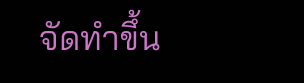จัดทำขึ้น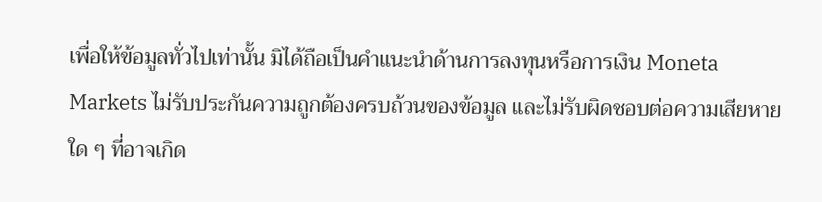เพื่อให้ข้อมูลทั่วไปเท่านั้น มิได้ถือเป็นคำแนะนำด้านการลงทุนหรือการเงิน Moneta Markets ไม่รับประกันความถูกต้องครบถ้วนของข้อมูล และไม่รับผิดชอบต่อความเสียหายใด ๆ ที่อาจเกิด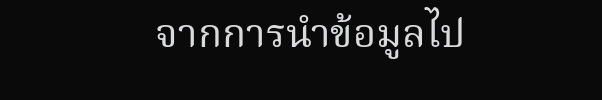จากการนำข้อมูลไป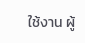ใช้งาน ผู้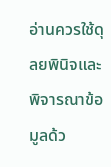อ่านควรใช้ดุลยพินิจและพิจารณาข้อมูลด้ว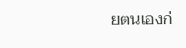ยตนเองก่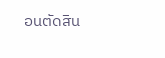อนตัดสิน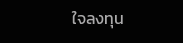ใจลงทุน